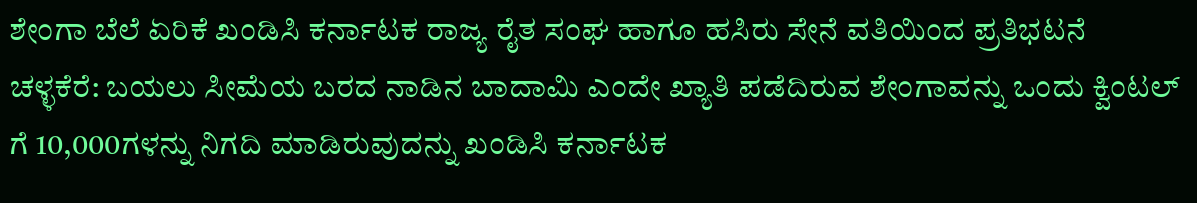ಶೇಂಗಾ ಬೆಲೆ ಏರಿಕೆ ಖಂಡಿಸಿ ಕರ್ನಾಟಕ ರಾಜ್ಯ ರೈತ ಸಂಘ ಹಾಗೂ ಹಸಿರು ಸೇನೆ ವತಿಯಿಂದ ಪ್ರತಿಭಟನೆ
ಚಳ್ಳಕೆರೆ: ಬಯಲು ಸೀಮೆಯ ಬರದ ನಾಡಿನ ಬಾದಾಮಿ ಎಂದೇ ಖ್ಯಾತಿ ಪಡೆದಿರುವ ಶೇಂಗಾವನ್ನು ಒಂದು ಕ್ವಿಂಟಲ್ ಗೆ 10,000ಗಳನ್ನು ನಿಗದಿ ಮಾಡಿರುವುದನ್ನು ಖಂಡಿಸಿ ಕರ್ನಾಟಕ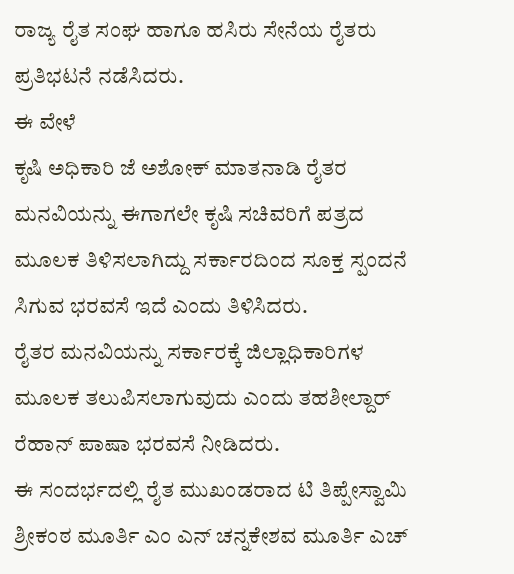ರಾಜ್ಯ ರೈತ ಸಂಘ ಹಾಗೂ ಹಸಿರು ಸೇನೆಯ ರೈತರು ಪ್ರತಿಭಟನೆ ನಡೆಸಿದರು.
ಈ ವೇಳೆ
ಕೃಷಿ ಅಧಿಕಾರಿ ಜೆ ಅಶೋಕ್ ಮಾತನಾಡಿ ರೈತರ ಮನವಿಯನ್ನು ಈಗಾಗಲೇ ಕೃಷಿ ಸಚಿವರಿಗೆ ಪತ್ರದ ಮೂಲಕ ತಿಳಿಸಲಾಗಿದ್ದು ಸರ್ಕಾರದಿಂದ ಸೂಕ್ತ ಸ್ಪಂದನೆ ಸಿಗುವ ಭರವಸೆ ಇದೆ ಎಂದು ತಿಳಿಸಿದರು.
ರೈತರ ಮನವಿಯನ್ನು ಸರ್ಕಾರಕ್ಕೆ ಜಿಲ್ಲಾಧಿಕಾರಿಗಳ ಮೂಲಕ ತಲುಪಿಸಲಾಗುವುದು ಎಂದು ತಹಶೀಲ್ದಾರ್ ರೆಹಾನ್ ಪಾಷಾ ಭರವಸೆ ನೀಡಿದರು.
ಈ ಸಂದರ್ಭದಲ್ಲಿ ರೈತ ಮುಖಂಡರಾದ ಟಿ ತಿಪ್ಪೇಸ್ವಾಮಿ ಶ್ರೀಕಂಠ ಮೂರ್ತಿ ಎಂ ಎನ್ ಚನ್ನಕೇಶವ ಮೂರ್ತಿ ಎಚ್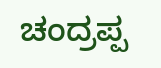ಚಂದ್ರಪ್ಪ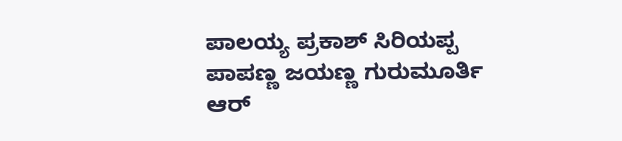ಪಾಲಯ್ಯ ಪ್ರಕಾಶ್ ಸಿರಿಯಪ್ಪ ಪಾಪಣ್ಣ ಜಯಣ್ಣ ಗುರುಮೂರ್ತಿ ಆರ್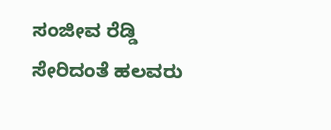ಸಂಜೀವ ರೆಡ್ಡಿ ಸೇರಿದಂತೆ ಹಲವರು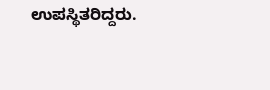ಉಪಸ್ಥಿತರಿದ್ದರು.